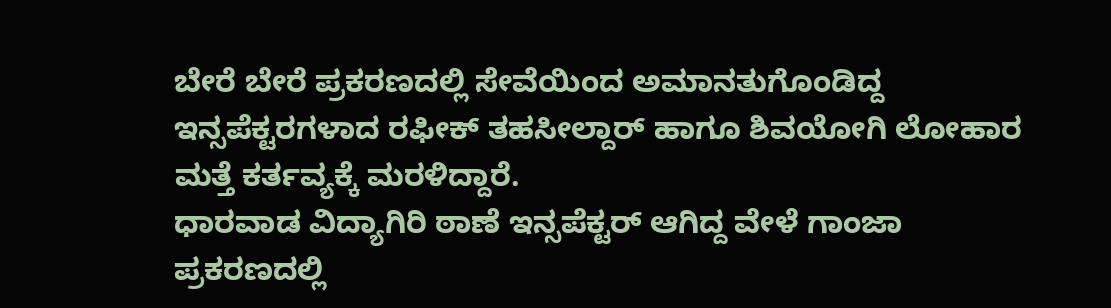ಬೇರೆ ಬೇರೆ ಪ್ರಕರಣದಲ್ಲಿ ಸೇವೆಯಿಂದ ಅಮಾನತುಗೊಂಡಿದ್ದ ಇನ್ಸಪೆಕ್ಟರಗಳಾದ ರಫೀಕ್ ತಹಸೀಲ್ದಾರ್ ಹಾಗೂ ಶಿವಯೋಗಿ ಲೋಹಾರ ಮತ್ತೆ ಕರ್ತವ್ಯಕ್ಕೆ ಮರಳಿದ್ದಾರೆ.
ಧಾರವಾಡ ವಿದ್ಯಾಗಿರಿ ಠಾಣೆ ಇನ್ಸಪೆಕ್ಟರ್ ಆಗಿದ್ದ ವೇಳೆ ಗಾಂಜಾ ಪ್ರಕರಣದಲ್ಲಿ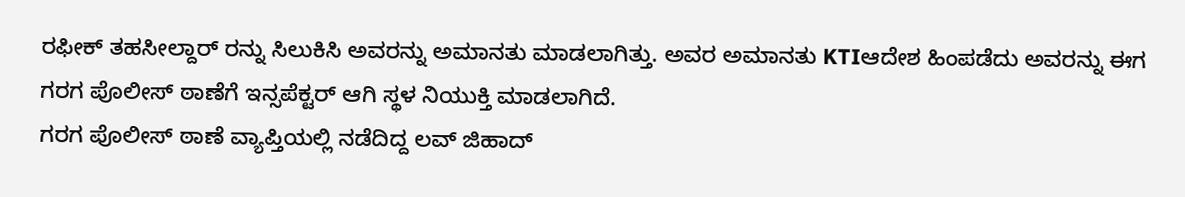ರಫೀಕ್ ತಹಸೀಲ್ದಾರ್ ರನ್ನು ಸಿಲುಕಿಸಿ ಅವರನ್ನು ಅಮಾನತು ಮಾಡಲಾಗಿತ್ತು. ಅವರ ಅಮಾನತು KTIಆದೇಶ ಹಿಂಪಡೆದು ಅವರನ್ನು ಈಗ ಗರಗ ಪೊಲೀಸ್ ಠಾಣೆಗೆ ಇನ್ಸಪೆಕ್ಟರ್ ಆಗಿ ಸ್ಥಳ ನಿಯುಕ್ತಿ ಮಾಡಲಾಗಿದೆ.
ಗರಗ ಪೊಲೀಸ್ ಠಾಣೆ ವ್ಯಾಪ್ತಿಯಲ್ಲಿ ನಡೆದಿದ್ದ ಲವ್ ಜಿಹಾದ್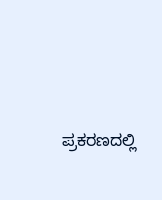ಪ್ರಕರಣದಲ್ಲಿ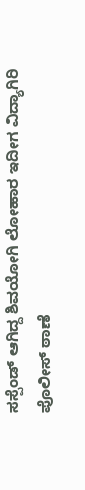ಸಸ್ಪೆಂಡ್ ಆಗಿದ್ದ ಶಿವಯೋಗಿ ಲೋಹಾರ ಇದೀಗ ವಿದ್ಯಾಗಿರಿ ಪೊಲೀಸ್ ಠಾಣೆ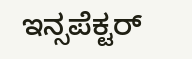ಇನ್ಸಪೆಕ್ಟರ್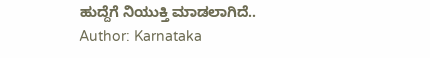ಹುದ್ದೆಗೆ ನಿಯುಕ್ತಿ ಮಾಡಲಾಗಿದೆ..
Author: Karnataka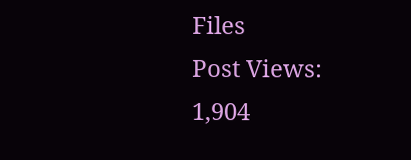Files
Post Views: 1,904